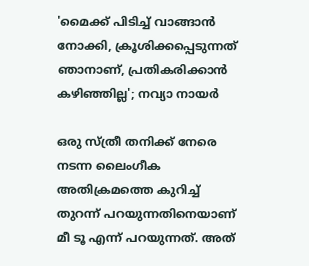'മൈക്ക് പിടിച്ച് വാങ്ങാൻ നോക്കി, ക്രൂശിക്കപ്പെടുന്നത് ഞാനാണ്, പ്രതികരിക്കാൻ കഴിഞ്ഞില്ല'; നവ്യാ നായർ

ഒരു സ്ത്രീ തനിക്ക് നേരെ നടന്ന ലൈംഗീക അതിക്രമത്തെ കുറിച്ച് തുറന്ന് പറയുന്നതിനെയാണ് മീ ടൂ എന്ന് പറയുന്നത്. അത്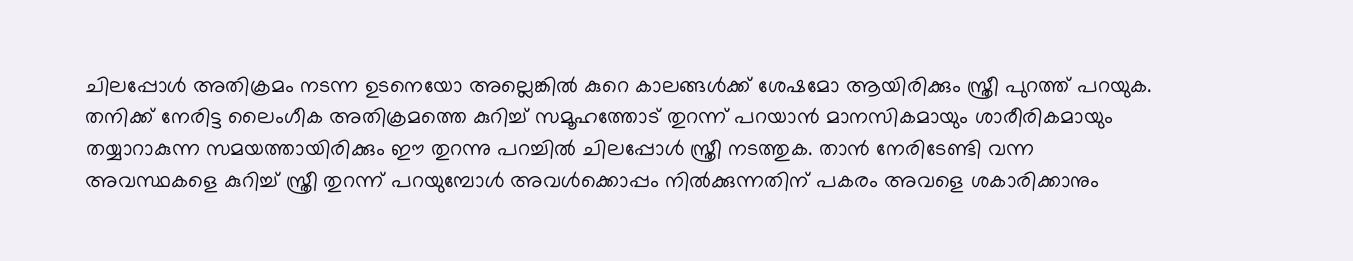ചിലപ്പോൾ അതിക്രമം നടന്ന ഉടനെയോ അല്ലെങ്കിൽ കുറെ കാലങ്ങൾക്ക് ശേഷമോ ആയിരിക്കും സ്ത്രീ പുറത്ത് പറയുക. തനിക്ക് നേരിട്ട ലൈംഗീക അതിക്രമത്തെ കുറിച്ച് സമൂഹത്തോട് തുറന്ന് പറയാൻ മാനസികമായും ശാരീരികമായും തയ്യാറാകുന്ന സമയത്തായിരിക്കും ഈ തുറന്നു പറച്ചിൽ ചിലപ്പോൾ സ്ത്രീ നടത്തുക. താൻ നേരിടേണ്ടി വന്ന അവസ്ഥകളെ കുറിച്ച് സ്ത്രീ തുറന്ന് പറയുമ്പോൾ അവൾക്കൊപ്പം നിൽക്കുന്നതിന് പകരം അവളെ ശകാരിക്കാനും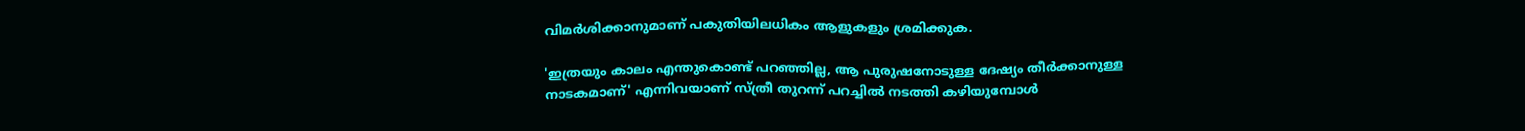വിമർശിക്കാനുമാണ് പകുതിയിലധികം ആളുകളും ശ്രമിക്കുക.

'ഇത്രയും കാലം എന്തുകൊണ്ട് പറഞ്ഞില്ല, ആ പുരുഷനോടുള്ള ദേഷ്യം തീർക്കാനുള്ള നാടകമാണ്' എന്നിവയാണ് സ്ത്രീ തുറന്ന് പറച്ചിൽ നടത്തി കഴിയുമ്പോൾ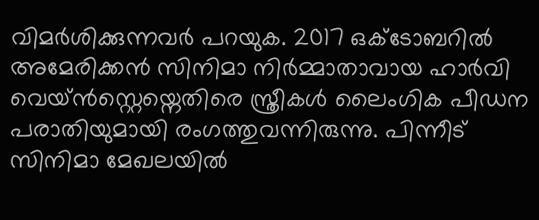വിമർശിക്കുന്നവർ പറയുക. 2017 ഒക്ടോബറിൽ അമേരിക്കൻ സിനിമാ നിർമ്മാതാവായ ഹാർവി വെയ്ൻസ്റ്റെയ്നെതിരെ സ്ത്രീകൾ ലൈംഗിക പീഡന പരാതിയുമായി രംഗത്തുവന്നിരുന്നു. പിന്നീട് സിനിമാ മേഖലയിൽ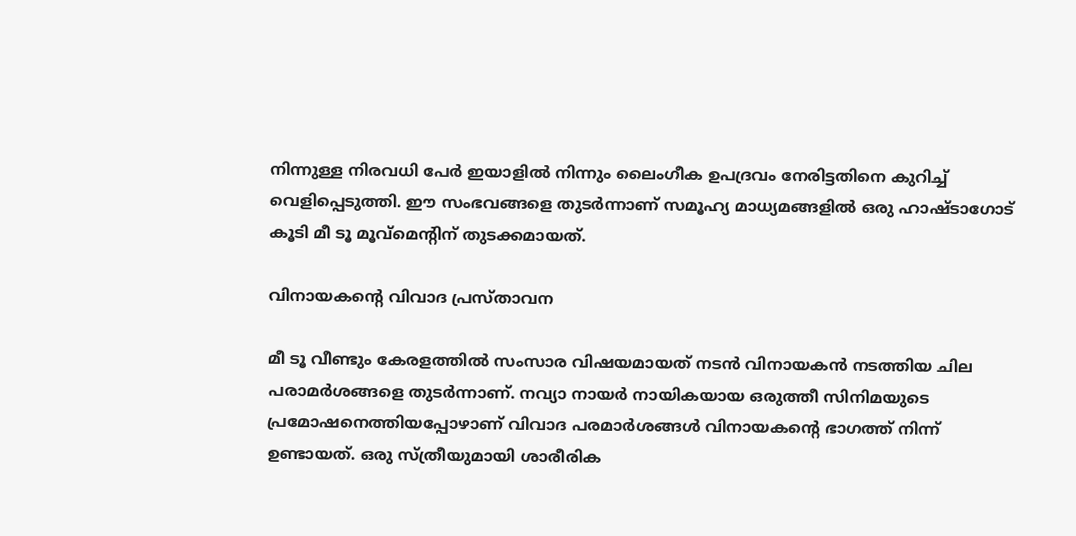നിന്നുള്ള നിരവധി പേർ ഇയാളിൽ നിന്നും ലൈംഗീക ഉപദ്രവം നേരിട്ടതിനെ കുറിച്ച് വെളിപ്പെടുത്തി. ഈ സംഭവങ്ങളെ തുടർന്നാണ് സമൂഹ്യ മാധ്യമങ്ങളിൽ ഒരു ഹാഷ്ടാഗോട് കൂടി മീ ടൂ മൂവ്‌മെന്റിന് തുടക്കമായത്.

വിനായകന്റെ വിവാദ പ്രസ്താവന

മീ ടൂ വീണ്ടും കേരളത്തിൽ സംസാര വിഷയമായത് നടൻ വിനായകൻ നടത്തിയ ചില പരാമർശങ്ങളെ തുടർന്നാണ്. നവ്യാ നായർ‌ നായികയായ ഒരുത്തീ സിനിമയുടെ പ്രമോഷനെത്തിയപ്പോഴാണ് വിവാദ പരമാർശങ്ങൾ വിനായകന്റെ ഭാഗത്ത് നിന്ന് ഉണ്ടായത്. ഒരു സ്ത്രീയുമായി ശാരീരിക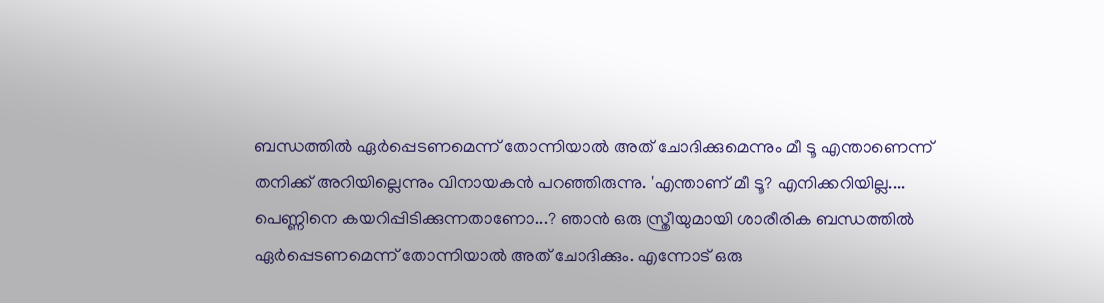ബന്ധത്തിൽ ഏർപ്പെടണമെന്ന് തോന്നിയാൽ അത് ചോദിക്കുമെന്നും മീ ടൂ എന്താണെന്ന് തനിക്ക് അറിയില്ലെന്നും വിനായകൻ പറഞ്ഞിരുന്നു. 'എന്താണ് മീ ടൂ? എനിക്കറിയില്ല.... പെണ്ണിനെ കയറിപ്പിടിക്കുന്നതാണോ...? ഞാൻ ഒരു സ്ത്രീയുമായി ശാരീരിക ബന്ധത്തിൽ ഏർപ്പെടണമെന്ന് തോന്നിയാൽ അത് ചോദിക്കും. എന്നോട് ഒരു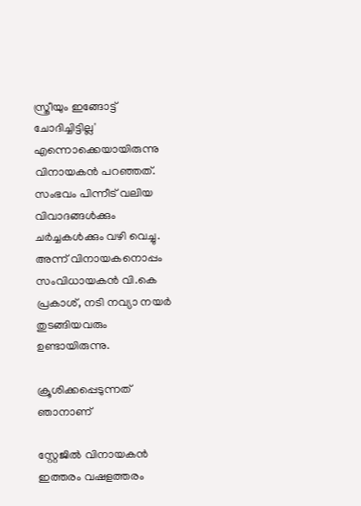സ്ത്രീയും ഇങ്ങോട്ട് ചോദിച്ചിട്ടില്ല' എന്നൊക്കെയായിരുന്നു വിനായകൻ പറഞ്ഞത്. സംഭവം പിന്നീട് വലിയ വിവാദങ്ങൾക്കും ചർച്ചകൾക്കും വഴി വെച്ചു. അന്ന് വിനായകനൊപ്പം സംവിധായകൻ വി.കെ പ്രകാശ്, നടി നവ്യാ നയർ തുടങ്ങിയവരും ഉണ്ടായിരുന്നു.

ക്രൂശിക്കപ്പെടുന്നത് ഞാനാണ്

സ്റ്റേജിൽ വിനായകൻ ഇത്തരം വഷളത്തരം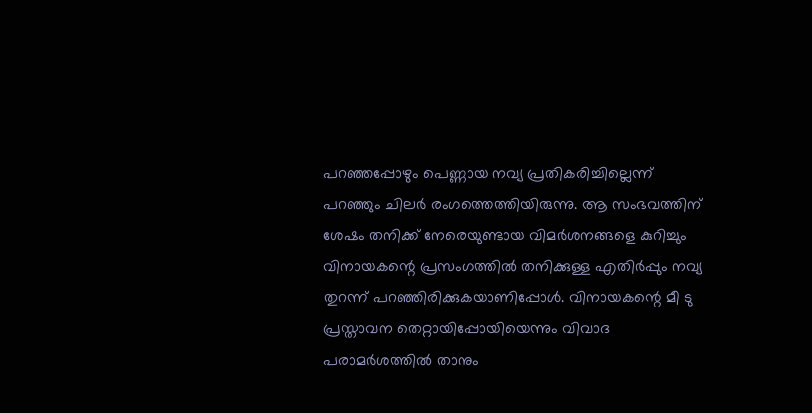പറഞ്ഞപ്പോഴും പെണ്ണായ നവ്യ പ്രതികരിച്ചില്ലെന്ന് പറഞ്ഞും ചിലർ രംഗത്തെത്തിയിരുന്നു. ആ സംഭവത്തിന് ശേഷം തനിക്ക് നേരെയുണ്ടായ വിമർശനങ്ങളെ കുറിച്ചും വിനായകന്റെ പ്രസംഗത്തിൽ തനിക്കുള്ള എതിർപ്പും നവ്യ തുറന്ന് പറഞ്ഞിരിക്കുകയാണിപ്പോൾ. വിനായകന്റെ മീ ടു പ്രസ്താവന തെറ്റായിപ്പോയിയെന്നും വിവാദ പരാമർശത്തിൽ താനും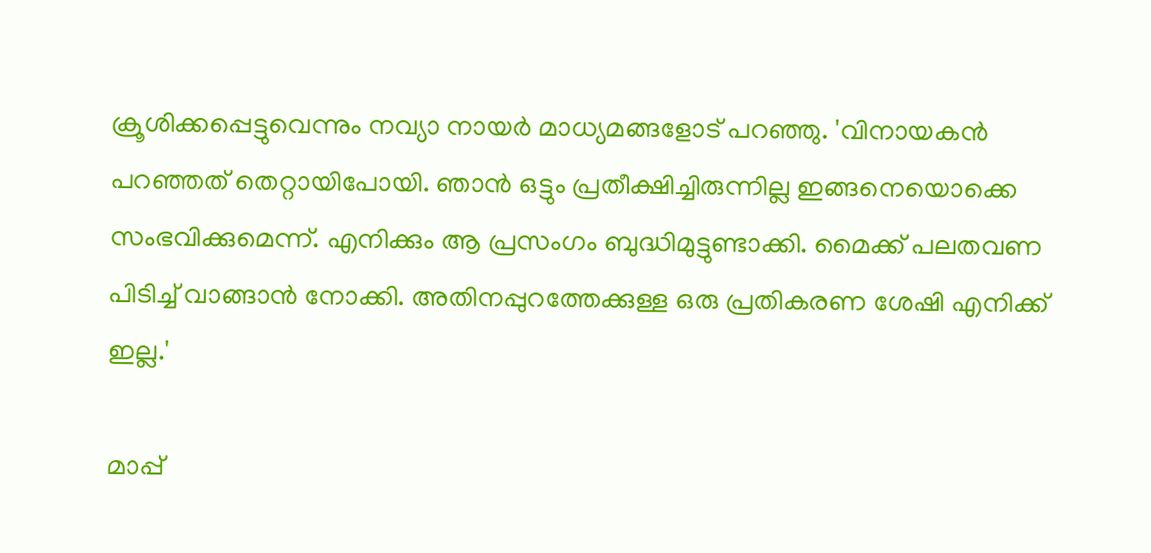ക്രൂശിക്കപ്പെട്ടുവെന്നും നവ്യാ നായർ മാധ്യമങ്ങളോട് പറഞ്ഞു. 'വിനായകൻ പറഞ്ഞത് തെറ്റായിപോയി. ഞാൻ ഒട്ടും പ്രതീക്ഷിച്ചിരുന്നില്ല ഇങ്ങനെയൊക്കെ സംഭവിക്കുമെന്ന്. എനിക്കും ആ പ്രസംഗം ബുദ്ധിമുട്ടുണ്ടാക്കി. മൈക്ക് പലതവണ പിടിച്ച് വാങ്ങാൻ നോക്കി. അതിനപ്പുറത്തേക്കുള്ള ഒരു പ്രതികരണ ശേഷി എനിക്ക് ഇല്ല.'

മാപ്പ്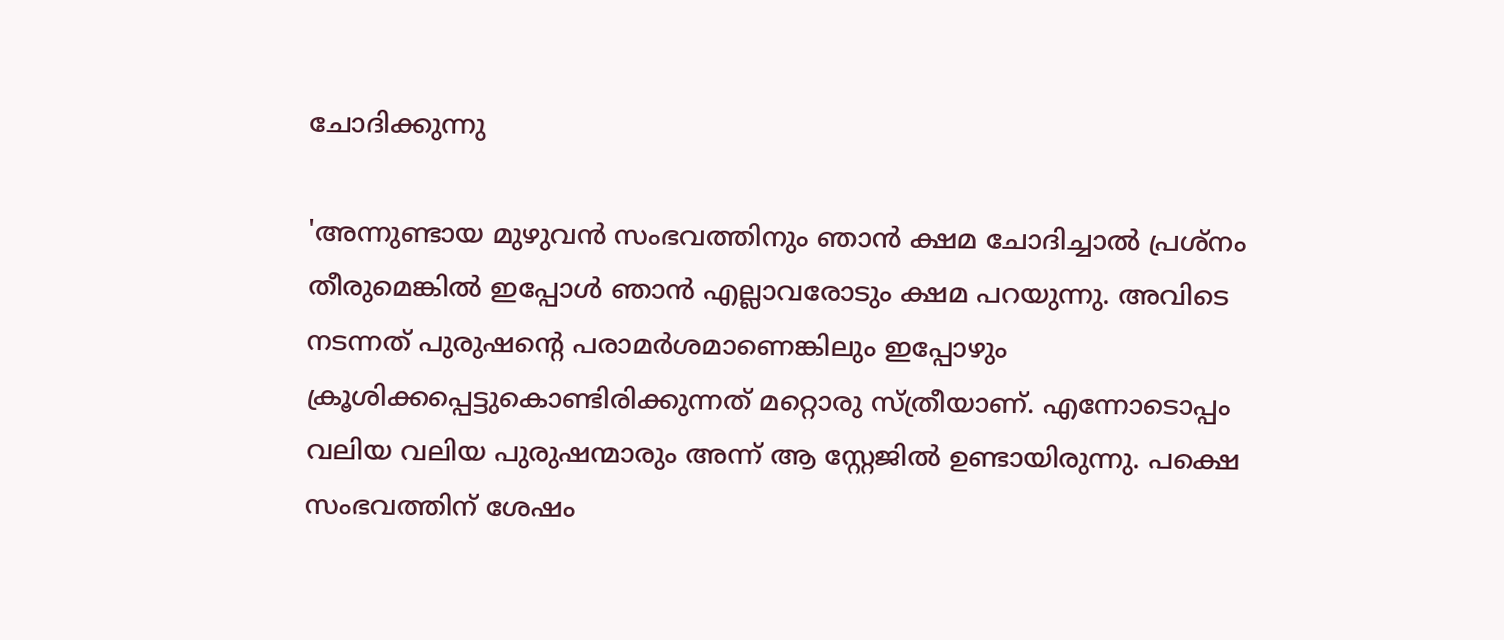ചോദിക്കുന്നു

'അന്നുണ്ടായ മുഴുവൻ സംഭവത്തിനും ഞാൻ ക്ഷമ ചോദിച്ചാൽ പ്രശ്നം തീരുമെങ്കിൽ ഇപ്പോൾ ഞാൻ എല്ലാവരോടും ക്ഷമ പറയുന്നു. അവിടെ നടന്നത് പുരുഷന്റെ പരാമർശമാണെങ്കിലും ഇപ്പോഴും ക്രൂശിക്കപ്പെട്ടുകൊണ്ടിരിക്കുന്നത് മറ്റൊരു സ്ത്രീയാണ്. എന്നോടൊപ്പം വലിയ വലിയ പുരുഷന്മാരും അന്ന് ആ സ്റ്റേജിൽ ഉണ്ടായിരുന്നു. പക്ഷെ സംഭവത്തിന് ശേഷം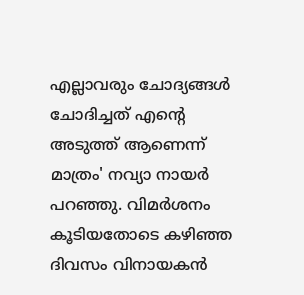എല്ലാവരും ചോദ്യങ്ങൾ ചോദിച്ചത് എന്റെ അടുത്ത് ആണെന്ന് മാത്രം' നവ്യാ നായർ പറഞ്ഞു. വിമർശനം കൂടിയതോടെ കഴിഞ്ഞ ദിവസം വിനായകൻ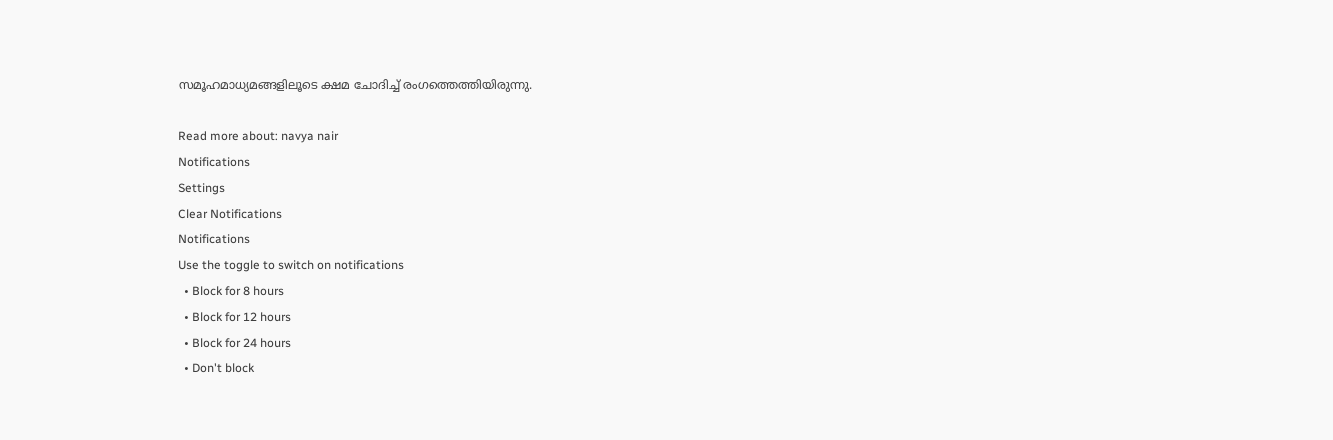സമൂഹമാധ്യമങ്ങളിലൂടെ ക്ഷമ ചോദിച്ച് രംഗത്തെത്തിയിരുന്നു.

Read more about: navya nair
Notifications
Settings
Clear Notifications
Notifications
Use the toggle to switch on notifications
  • Block for 8 hours
  • Block for 12 hours
  • Block for 24 hours
  • Don't block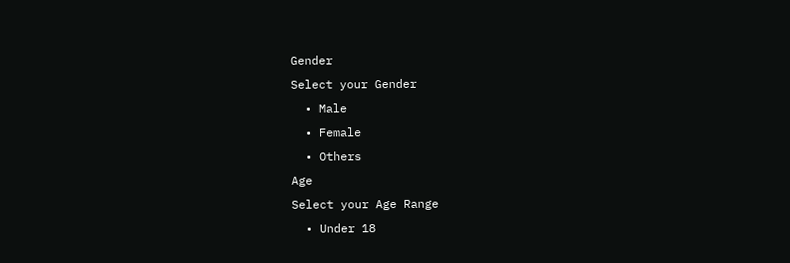Gender
Select your Gender
  • Male
  • Female
  • Others
Age
Select your Age Range
  • Under 18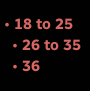• 18 to 25
  • 26 to 35
  • 36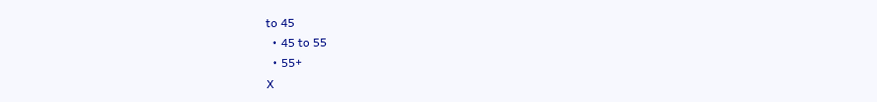to 45
  • 45 to 55
  • 55+
X